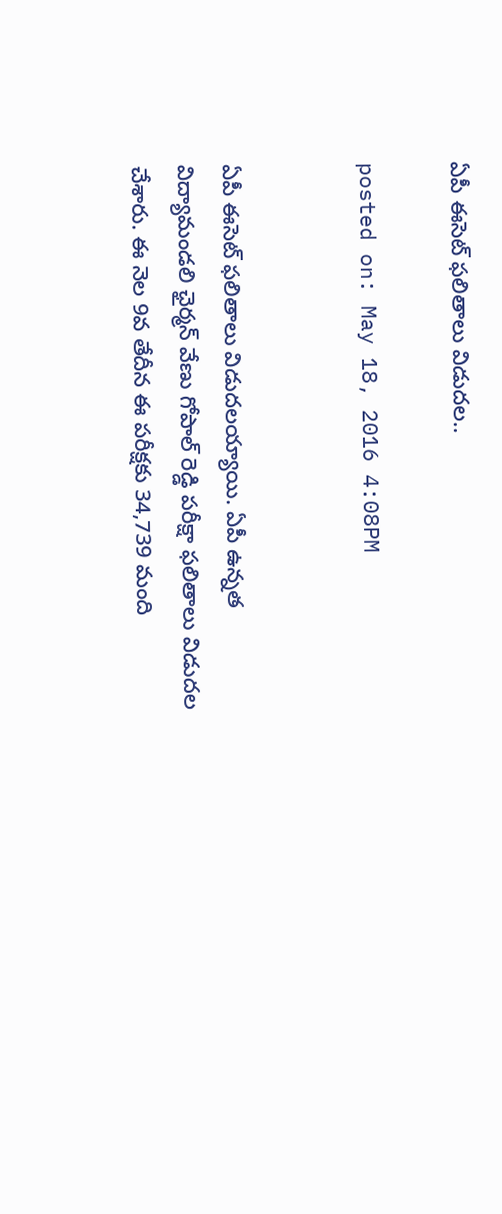ఏపీ ఈసెట్ ఫలితాలు విడుదల..

posted on: May 18, 2016 4:08PM


ఏపీ ఈసెట్ ఫలితాలు విడుదలయ్యాయి. ఏపీ ఉన్నత విద్యామండలి ఛైర్మన్ వేణు గోపాల్ రెడ్డి పరీక్షా ఫలితాలు విడుదల చేశారు. ఈ నెల 9వ తేదీన ఈ పరీక్షకు 34,739 మంది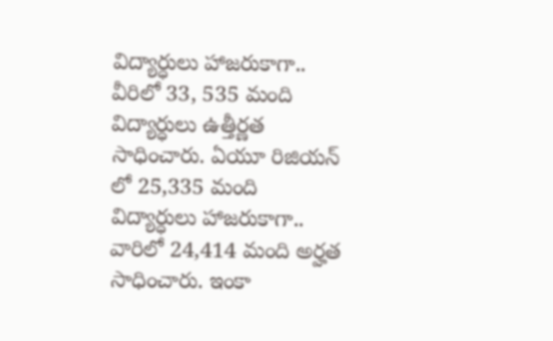విద్యార్ధులు హాజరుకాగా.. వీరిలో 33, 535 మంది విద్యార్ధులు ఉత్తీర్ణత సాధించారు. ఏయూ రిజియన్ లో 25,335 మంది విద్యార్ధులు హాజరుకాగా.. వారిలో 24,414 మంది అర్హత సాధించారు. ఇంకా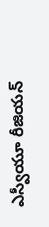ఎస్వీయూ రీజియన్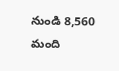నుండి 8,560 మంది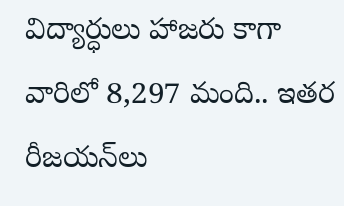విద్యార్ధులు హాజరు కాగా వారిలో 8,297 మంది.. ఇతర రీజయన్‌లు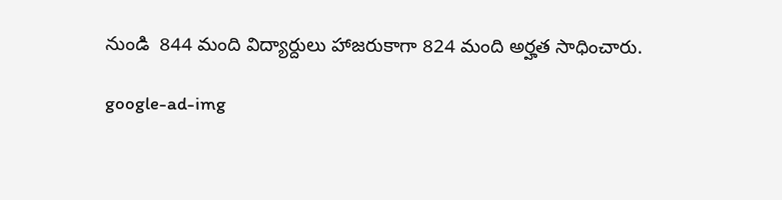నుండి  844 మంది విద్యార్దులు హాజరుకాగా 824 మంది అర్హత సాధించారు.

google-ad-img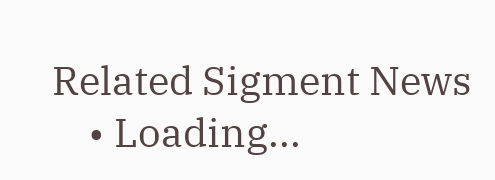Related Sigment News
    • Loading...